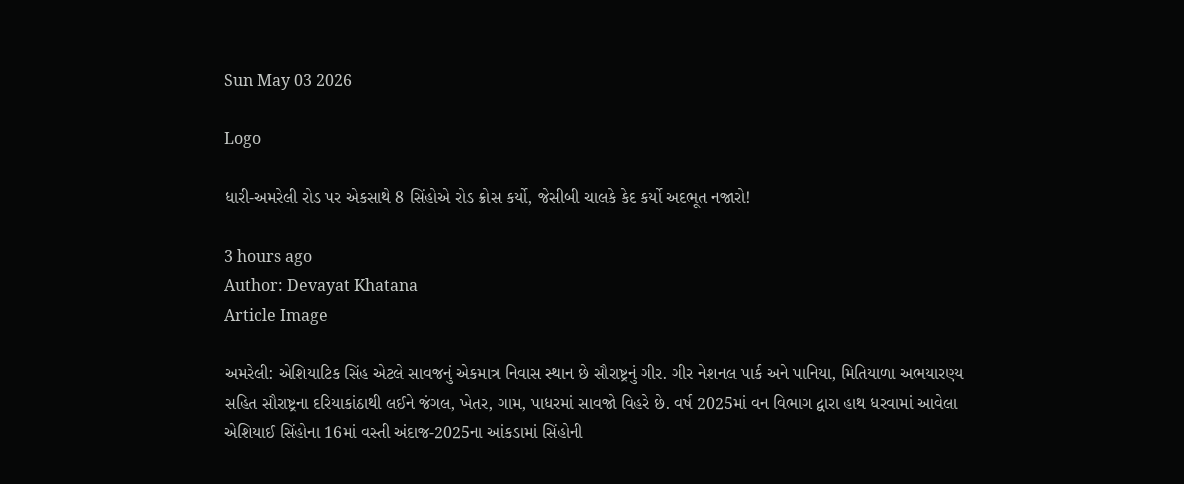Sun May 03 2026

Logo

ધારી-અમરેલી રોડ પર એકસાથે 8 સિંહોએ રોડ ક્રોસ કર્યો, જેસીબી ચાલકે કેદ કર્યો અદભૂત નજારો!

3 hours ago
Author: Devayat Khatana
Article Image

અમરેલી: એશિયાટિક સિંહ એટલે સાવજનું એકમાત્ર નિવાસ સ્થાન છે સૌરાષ્ટ્રનું ગીર. ગીર નેશનલ પાર્ક અને પાનિયા, મિતિયાળા અભયારણ્ય સહિત સૌરાષ્ટ્રના દરિયાકાંઠાથી લઈને જંગલ, ખેતર, ગામ, પાધરમાં સાવજો વિહરે છે. વર્ષ 2025માં વન વિભાગ દ્વારા હાથ ધરવામાં આવેલા એશિયાઈ સિંહોના 16માં વસ્તી અંદાજ-2025ના આંકડામાં સિંહોની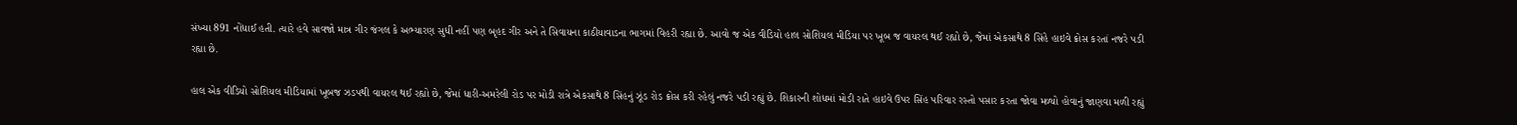સંખ્યા 891 નોંધાઈ હતી. ત્યારે હવે સાવજો માત્ર ગીર જંગલ કે અભ્યારણ સુધી નહીં પણ બૃહદ ગીર અને તે સિવાયના કાઠીયાવાડના ભાગમાં વિહરી રહ્યા છે. આવો જ એક વીડિયો હાલ સોશિયલ મીડિયા પર ખૂબ જ વાયરલ થઈ રહ્યો છે, જેમાં એકસાથે 8 સિંહે હાઇવે ક્રોસ કરતાં નજરે પડી રહ્યા છે.

હાલ એક વીડિયો સોશિયલ મીડિયામાં ખૂબજ ઝડપથી વાયરલ થઈ રહ્યો છે, જેમાં ધારી-અમરેલી રોડ પર મોડી રાત્રે એકસાથે 8 સિંહનું ઝૂંડ રોડ ક્રોસ કરી રહેલું નજરે પડી રહ્યું છે. શિકારની શોધમાં મોડી રાતે હાઇવે ઉપર સિંહ પરિવાર રસ્તો પસાર કરતા જોવા મળ્યો હોવાનું જાણવા મળી રહ્યું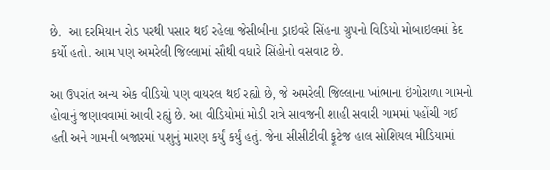છે.  આ દરમિયાન રોડ પરથી પસાર થઈ રહેલા જેસીબીના ડ્રાઇવરે સિંહના ગ્રુપનો વિડિયો મોબાઇલમાં કેદ કર્યો હતો. આમ પણ અમરેલી જિલ્લામાં સૌથી વધારે સિંહોનો વસવાટ છે.

આ ઉપરાંત અન્ય એક વીડિયો પણ વાયરલ થઈ રહ્યો છે, જે અમરેલી જિલ્લાના ખાંભાના ઇંગોરાળા ગામનો હોવાનું જણાવવામાં આવી રહ્યું છે. આ વીડિયોમાં મોડી રાત્રે સાવજની શાહી સવારી ગામમાં પહોંચી ગઈ હતી અને ગામની બજારમાં પશુનું મારણ કર્યું કર્યું હતું. જેના સીસીટીવી ફૂટેજ હાલ સોશિયલ મીડિયામાં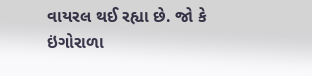વાયરલ થઈ રહ્યા છે. જો કે ઇંગોરાળા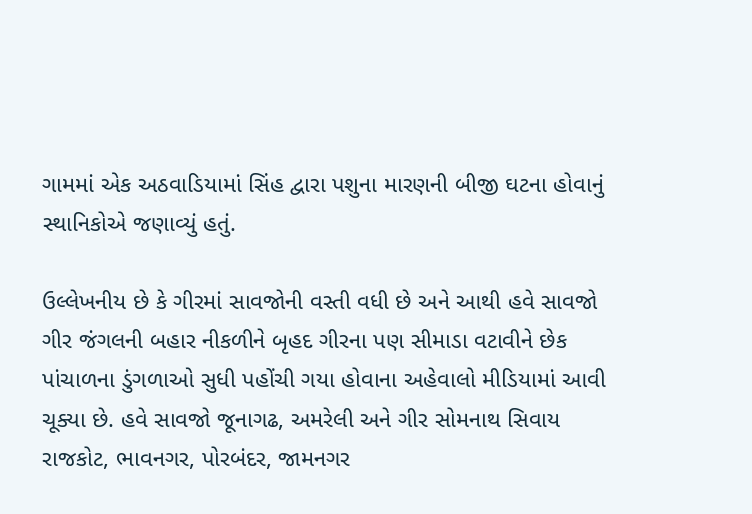ગામમાં એક અઠવાડિયામાં સિંહ દ્વારા પશુના મારણની બીજી ઘટના હોવાનું સ્થાનિકોએ જણાવ્યું હતું.

ઉલ્લેખનીય છે કે ગીરમાં સાવજોની વસ્તી વધી છે અને આથી હવે સાવજો ગીર જંગલની બહાર નીકળીને બૃહદ ગીરના પણ સીમાડા વટાવીને છેક પાંચાળના ડુંગળાઓ સુધી પહોંચી ગયા હોવાના અહેવાલો મીડિયામાં આવી ચૂક્યા છે. હવે સાવજો જૂનાગઢ, અમરેલી અને ગીર સોમનાથ સિવાય રાજકોટ, ભાવનગર, પોરબંદર, જામનગર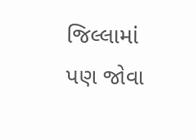જિલ્લામાં પણ જોવા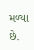મળ્યા છે.